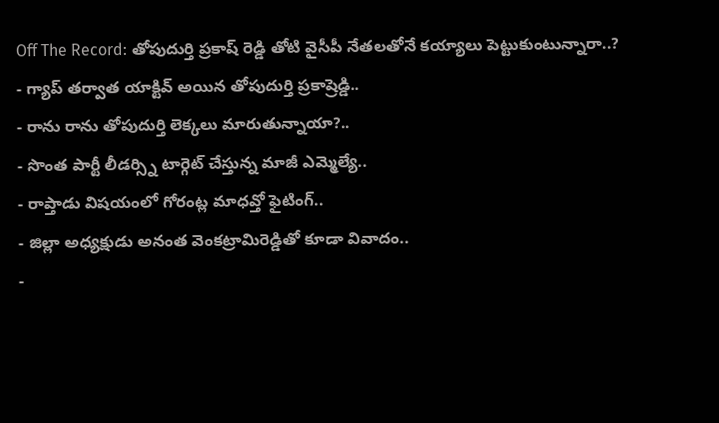Off The Record: తోపుదుర్తి ప్రకాష్ రెడ్డి తోటి వైసీపీ నేతలతోనే కయ్యాలు పెట్టుకుంటున్నారా..?
- గ్యాప్ తర్వాత యాక్టివ్ అయిన తోపుదుర్తి ప్రకాష్రెడ్డి..
- రాను రాను తోపుదుర్తి లెక్కలు మారుతున్నాయా?..
- సొంత పార్టీ లీడర్స్ని టార్గెట్ చేస్తున్న మాజీ ఎమ్మెల్యే..
- రాప్తాడు విషయంలో గోరంట్ల మాధవ్తో ఫైటింగ్..
- జిల్లా అధ్యక్షుడు అనంత వెంకట్రామిరెడ్డితో కూడా వివాదం..
-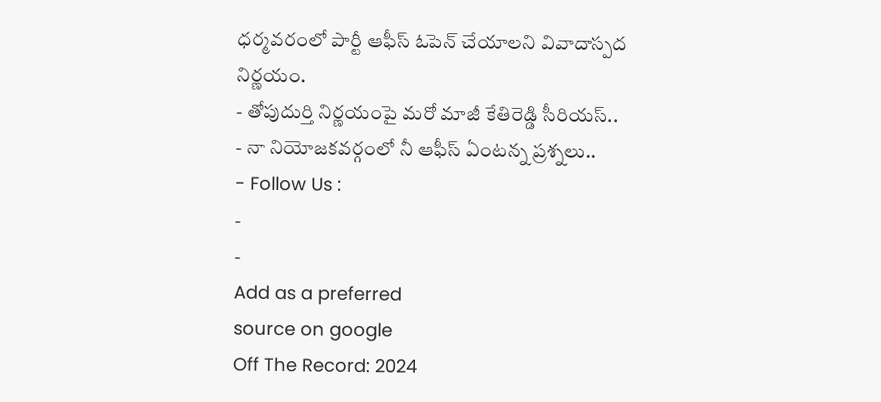ధర్మవరంలో పార్టీ ఆఫీస్ ఓపెన్ చేయాలని వివాదాస్పద నిర్ణయం.
- తోపుదుర్తి నిర్ణయంపై మరో మాజీ కేతిరెడ్డి సీరియస్..
- నా నియోజకవర్గంలో నీ ఆఫీస్ ఏంటన్న ప్రశ్నలు..
- Follow Us :
-
-
Add as a preferred
source on google
Off The Record: 2024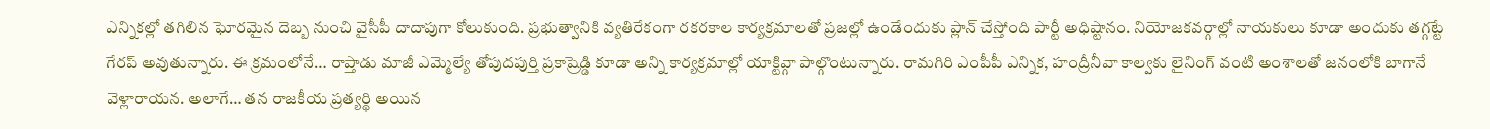ఎన్నికల్లో తగిలిన ఘోరమైన దెబ్బ నుంచి వైసీపీ దాదాపుగా కోలుకుంది. ప్రభుత్వానికి వ్యతిరేకంగా రకరకాల కార్యక్రమాలతో ప్రజల్లో ఉండేందుకు ప్లాన్ చేస్తోంది పార్టీ అధిష్టానం. నియోజకవర్గాల్లో నాయకులు కూడా అందుకు తగ్గట్టే గేరప్ అవుతున్నారు. ఈ క్రమంలోనే… రాప్తాడు మాజీ ఎమ్మెల్యే తోపుదపుర్తి ప్రకాష్రెడ్డి కూడా అన్ని కార్యక్రమాల్లో యాక్టివ్గా పాల్గొంటున్నారు. రామగిరి ఎంపీపీ ఎన్నిక, హంద్రీనీవా కాల్వకు లైనింగ్ వంటి అంశాలతో జనంలోకి బాగానే వెళ్లారాయన. అలాగే… తన రాజకీయ ప్రత్యర్థి అయిన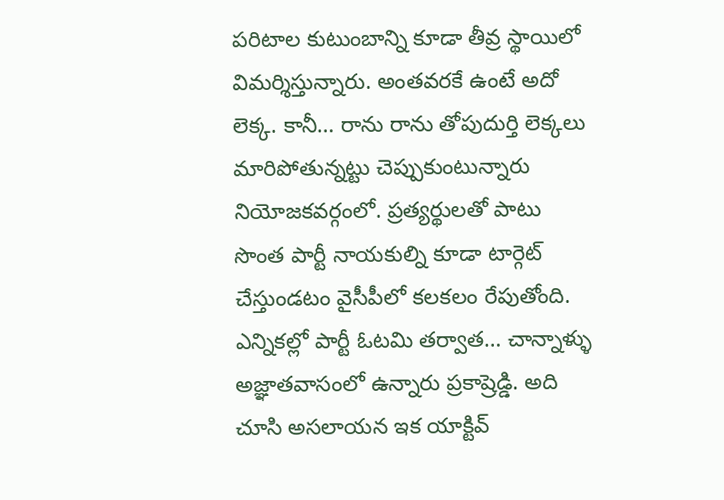పరిటాల కుటుంబాన్ని కూడా తీవ్ర స్థాయిలో విమర్శిస్తున్నారు. అంతవరకే ఉంటే అదో లెక్క. కానీ… రాను రాను తోపుదుర్తి లెక్కలు మారిపోతున్నట్టు చెప్పుకుంటున్నారు నియోజకవర్గంలో. ప్రత్యర్థులతో పాటు సొంత పార్టీ నాయకుల్ని కూడా టార్గెట్ చేస్తుండటం వైసీపీలో కలకలం రేపుతోంది. ఎన్నికల్లో పార్టీ ఓటమి తర్వాత… చాన్నాళ్ళు అజ్ఞాతవాసంలో ఉన్నారు ప్రకాష్రెడ్డి. అది చూసి అసలాయన ఇక యాక్టివ్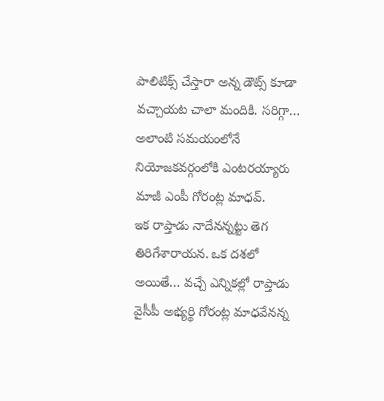పాలిటిక్స్ చేస్తారా అన్న డౌట్స్ కూడా వచ్చాయట చాలా మందికి. సరిగ్గా… అలాంటి సమయంలోనే నియోజకవర్గంలోకి ఎంటరయ్యారు మాజీ ఎంపీ గోరంట్ల మాధవ్.
ఇక రాప్తాడు నాదేనన్నట్టు తెగ తిరిగేశారాయన. ఒక దశలో అయితే… వచ్చే ఎన్నికల్లో రాప్తాడు వైసీపీ అభ్యర్థి గోరంట్ల మాధవేనన్న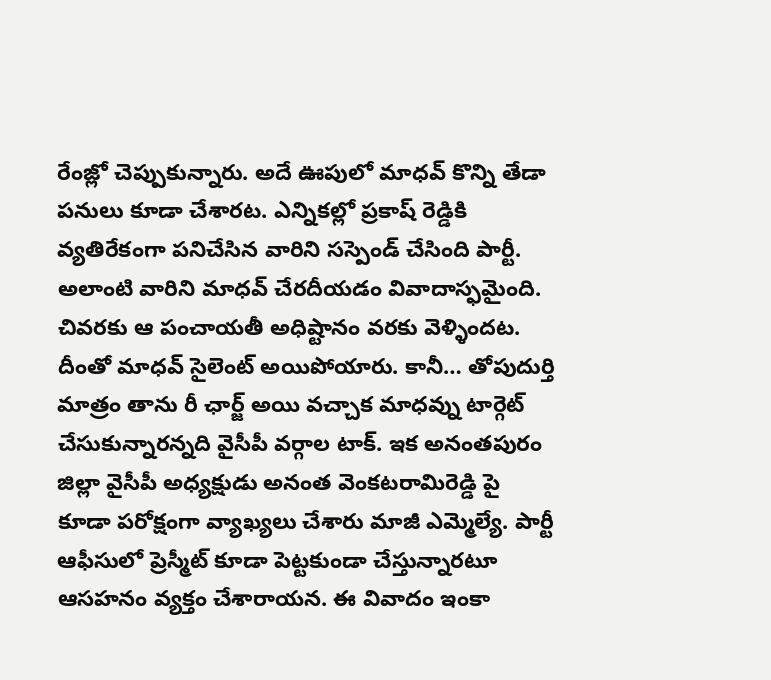రేంజ్లో చెప్పుకున్నారు. అదే ఊపులో మాధవ్ కొన్ని తేడా పనులు కూడా చేశారట. ఎన్నికల్లో ప్రకాష్ రెడ్డికి వ్యతిరేకంగా పనిచేసిన వారిని సస్పెండ్ చేసింది పార్టీ. అలాంటి వారిని మాధవ్ చేరదీయడం వివాదాస్ఫమైంది. చివరకు ఆ పంచాయతీ అధిష్టానం వరకు వెళ్ళిందట. దీంతో మాధవ్ సైలెంట్ అయిపోయారు. కానీ… తోపుదుర్తి మాత్రం తాను రీ ఛార్జ్ అయి వచ్చాక మాధవ్ను టార్గెట్ చేసుకున్నారన్నది వైసీపీ వర్గాల టాక్. ఇక అనంతపురం జిల్లా వైసీపీ అధ్యక్షుడు అనంత వెంకటరామిరెడ్డి పై కూడా పరోక్షంగా వ్యాఖ్యలు చేశారు మాజీ ఎమ్మెల్యే. పార్టీ ఆఫీసులో ప్రెస్మీట్ కూడా పెట్టకుండా చేస్తున్నారటూ ఆసహనం వ్యక్తం చేశారాయన. ఈ వివాదం ఇంకా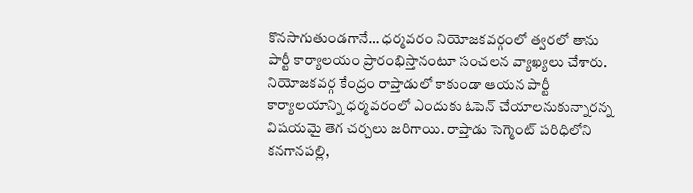కొనసాగుతుండగానే… ధర్మవరం నియోజకవర్గంలో త్వరలో తాను పార్టీ కార్యాలయం ప్రారంభిస్తానంటూ సంచలన వ్యాఖ్యలు చేశారు. నియోజకవర్గ కేంద్రం రాప్తాడులో కాకుండా ఆయన పార్టీ కార్యాలయాన్ని ధర్మవరంలో ఎందుకు ఓపెన్ చేయాలనుకున్నారన్న విషయమై తెగ చర్చలు జరిగాయి. రాప్తాడు సెగ్మెంట్ పరిధిలోని కనగానపల్లి,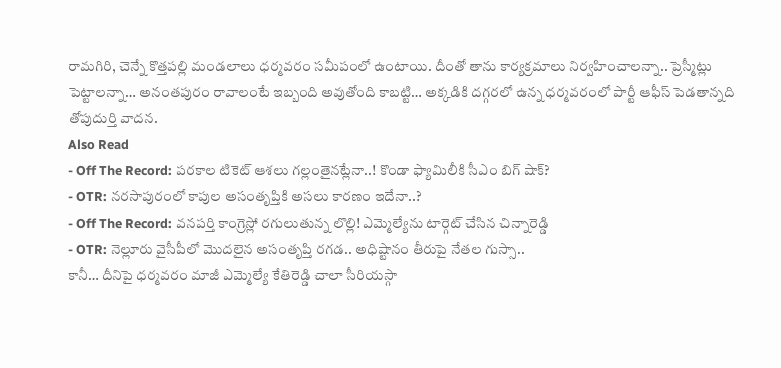రామగిరి, చెన్నే కొత్తపల్లి మండలాలు ధర్మవరం సమీపంలో ఉంటాయి. దీంతో తాను కార్యక్రమాలు నిర్వహించాలన్నా.. ప్రెస్మీట్లు పెట్టాలన్నా… అనంతపురం రావాలంటే ఇబ్బంది అవుతోంది కాబట్టి… అక్కడికి దగ్గరలో ఉన్న ధర్మవరంలో పార్టీ ఆఫీస్ పెడతాన్నది తోపుదుర్తి వాదన.
Also Read
- Off The Record: పరకాల టికెట్ ఆశలు గల్లంతైనట్లేనా..! కొండా ఫ్యామిలీకి సీఎం బిగ్ షాక్?
- OTR: నరసాపురంలో కాపుల అసంతృప్తికి అసలు కారణం ఇదేనా..?
- Off The Record: వనపర్తి కాంగ్రెస్లో రగులుతున్న లొల్లి! ఎమ్మెల్యేను టార్గెట్ చేసిన చిన్నారెడ్డి
- OTR: నెల్లూరు వైసీపీలో మొదలైన అసంతృప్తి రగడ.. అధిష్టానం తీరుపై నేతల గుస్సా..
కానీ… దీనిపై ధర్మవరం మాజీ ఎమ్మెల్యే కేతిరెడ్డి చాలా సీరియస్గా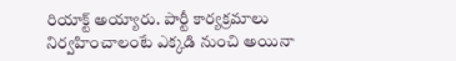రియాక్ట్ అయ్యారు. పార్టీ కార్యక్రమాలు నిర్వహించాలంటే ఎక్కడి నుంచి అయినా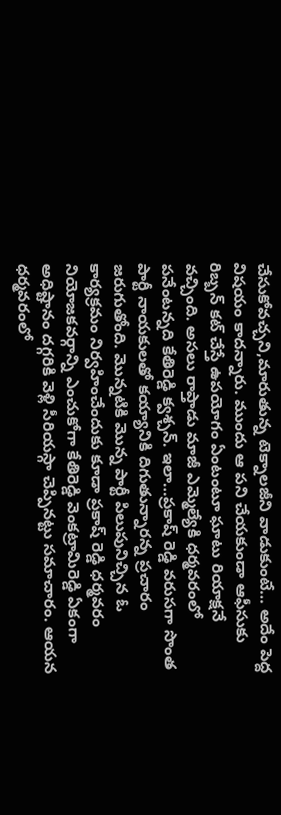చేసుకోవచ్చని,మారుతున్న టెక్నాలజీని వాడుకుంటే… అదేం పెద్ద విషయం కాదన్నారు. ముందు ఆ పని చేయకుండా ఆఫీసుకు రిబ్బన్ కట్ చేస్తే ఉపయోగం ఏంటంటూ ఘాటు రియాక్షనే వచ్చింది. అసలు రాప్తాడు మాజీ ఎమ్మెల్యేకి ధర్మవరంలో పనేంటన్నది కేతిరెడ్డి క్వశ్చన్. ఇలా…ప్రకాష్ రెడ్డి వరుసగా సొంత పార్టీ నాయకులతో కయ్యానికి దిగుతున్నారన్న ప్రచారం జరుగుతోంది. మొన్నటికి మొన్న పార్టీ పిలుపునిచ్చిన ఓ కార్యక్రమం నిర్వహించేందుకు కూడా ప్రకాష్ రెడ్డి ధర్మవరం నియోజకవర్గాన్ని ఎంచుకోగా కేతిరెడ్డి వెంకట్రామిరెడ్డి ఏకంగా అధిష్టానం దగ్గరికి వెళ్లి సీరియస్గా చెప్పినట్టు సమాచారం. ఆయన ధర్మవరంలో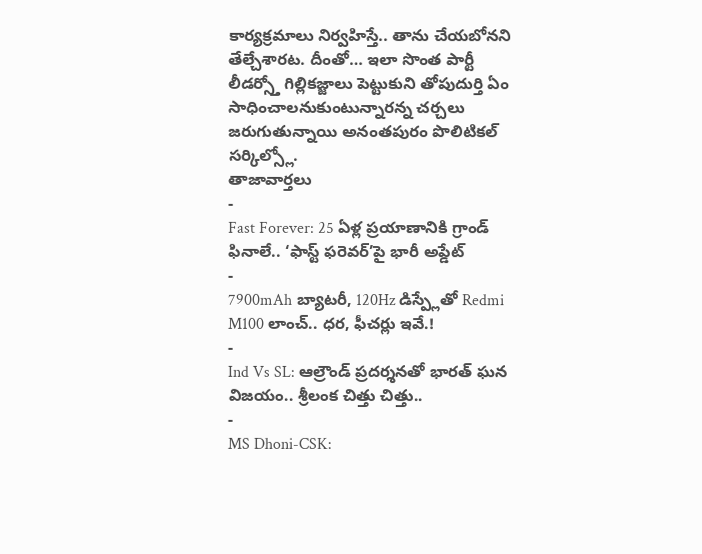కార్యక్రమాలు నిర్వహిస్తే.. తాను చేయబోనని తేల్చేశారట. దీంతో… ఇలా సొంత పార్టీ లీడర్స్తో గిల్లికజ్జాలు పెట్టుకుని తోపుదుర్తి ఏం సాధించాలనుకుంటున్నారన్న చర్చలు జరుగుతున్నాయి అనంతపురం పొలిటికల్ సర్కిల్స్లో.
తాజావార్తలు
-
Fast Forever: 25 ఏళ్ల ప్రయాణానికి గ్రాండ్ ఫినాలే.. ‘ఫాస్ట్ ఫరెవర్’పై భారీ అప్డేట్
-
7900mAh బ్యాటరీ, 120Hz డిస్ప్లేతో Redmi M100 లాంచ్.. ధర, ఫీచర్లు ఇవే.!
-
Ind Vs SL: ఆల్రౌండ్ ప్రదర్శనతో భారత్ ఘన విజయం.. శ్రీలంక చిత్తు చిత్తు..
-
MS Dhoni-CSK: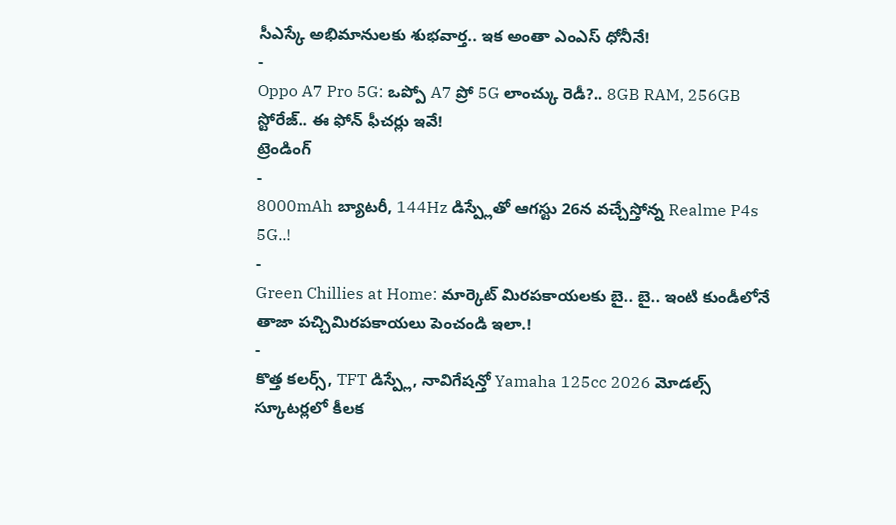సీఎస్కే అభిమానులకు శుభవార్త.. ఇక అంతా ఎంఎస్ ధోనీనే!
-
Oppo A7 Pro 5G: ఒప్పో A7 ప్రో 5G లాంచ్కు రెడీ?.. 8GB RAM, 256GB స్టోరేజ్.. ఈ ఫోన్ ఫీచర్లు ఇవే!
ట్రెండింగ్
-
8000mAh బ్యాటరీ, 144Hz డిస్ప్లేతో ఆగస్టు 26న వచ్చేస్తోన్న Realme P4s 5G..!
-
Green Chillies at Home: మార్కెట్ మిరపకాయలకు బై.. బై.. ఇంటి కుండీలోనే తాజా పచ్చిమిరపకాయలు పెంచండి ఇలా.!
-
కొత్త కలర్స్, TFT డిస్ప్లే, నావిగేషన్తో Yamaha 125cc 2026 మోడల్స్ స్కూటర్లలో కీలక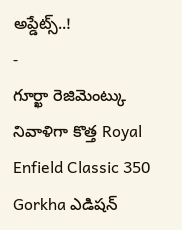అప్డేట్స్..!
-
గూర్ఖా రెజిమెంట్కు నివాళిగా కొత్త Royal Enfield Classic 350 Gorkha ఎడిషన్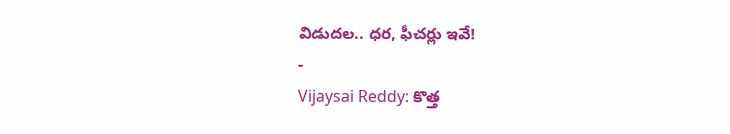విడుదల.. ధర, ఫీచర్లు ఇవే!
-
Vijaysai Reddy: కొత్త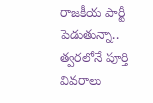రాజకీయ పార్టీ పెడుతున్నా.. త్వరలోనే పూర్తి వివరాలు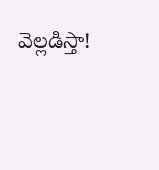వెల్లడిస్తా!